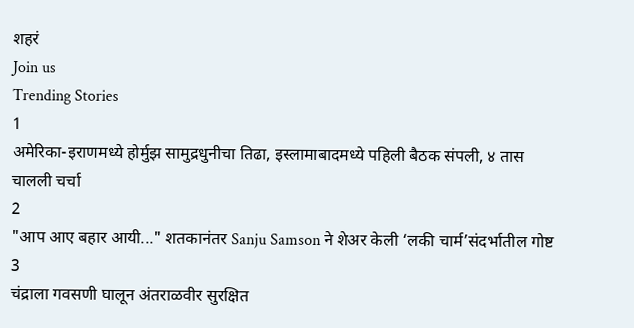शहरं
Join us
Trending Stories
1
अमेरिका-इराणमध्ये होर्मुझ सामुद्रधुनीचा तिढा, इस्लामाबादमध्ये पहिली बैठक संपली, ४ तास चालली चर्चा
2
"आप आए बहार आयी..." शतकानंतर Sanju Samson ने शेअर केली ‘लकी चार्म’संदर्भातील गोष्ट
3
चंद्राला गवसणी घालून अंतराळवीर सुरक्षित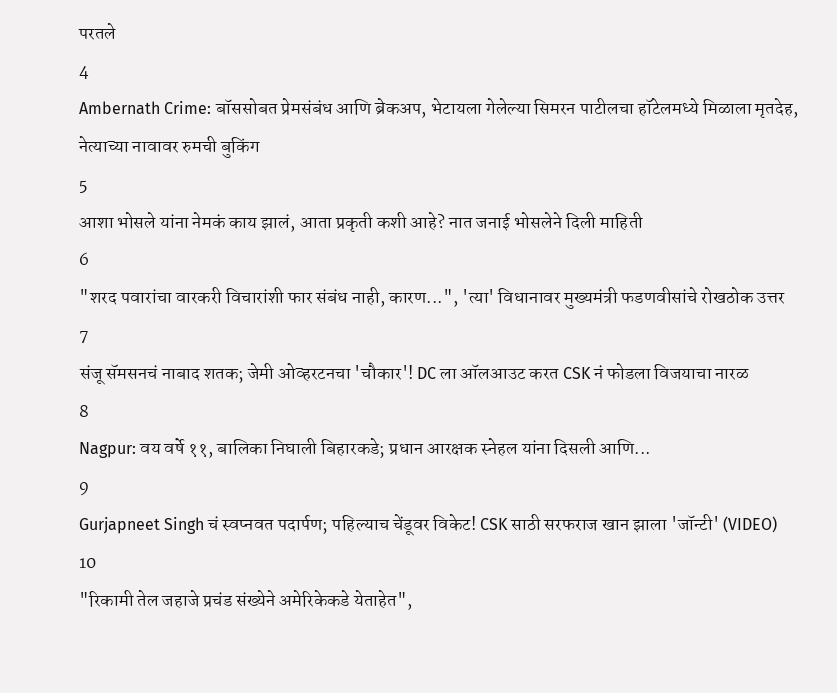परतले
4
Ambernath Crime: बॉससोबत प्रेमसंबंध आणि ब्रेकअप, भेटायला गेलेल्या सिमरन पाटीलचा हॉटेलमध्ये मिळाला मृतदेह, नेत्याच्या नावावर रुमची बुकिंग
5
आशा भोसले यांना नेमकं काय झालं, आता प्रकृती कशी आहे? नात जनाई भोसलेने दिली माहिती
6
"शरद पवारांचा वारकरी विचारांशी फार संबंध नाही, कारण...", 'त्या' विधानावर मुख्यमंत्री फडणवीसांचे रोखठोक उत्तर
7
संजू सॅमसनचं नाबाद शतक; जेमी ओव्हरटनचा 'चौकार'! DC ला ऑलआउट करत CSK नं फोडला विजयाचा नारळ
8
Nagpur: वय वर्षे ११, बालिका निघाली बिहारकडे; प्रधान आरक्षक स्नेहल यांना दिसली आणि...
9
Gurjapneet Singh चं स्वप्नवत पदार्पण; पहिल्याच चेंडूवर विकेट! CSK साठी सरफराज खान झाला 'जॉन्टी' (VIDEO)
10
"रिकामी तेल जहाजे प्रचंड संख्येने अमेरिकेकडे येताहेत",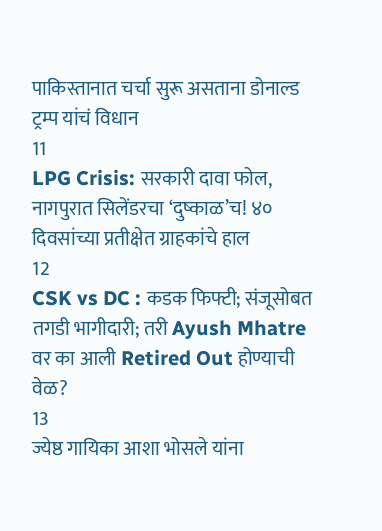पाकिस्तानात चर्चा सुरू असताना डोनाल्ड ट्रम्प यांचं विधान
11
LPG Crisis: सरकारी दावा फोल, नागपुरात सिलेंडरचा ‘दुष्काळ’च! ४० दिवसांच्या प्रतीक्षेत ग्राहकांचे हाल
12
CSK vs DC : कडक फिफ्टी; संजूसोबत तगडी भागीदारी; तरी Ayush Mhatre वर का आली Retired Out होण्याची वेळ?
13
ज्येष्ठ गायिका आशा भोसले यांना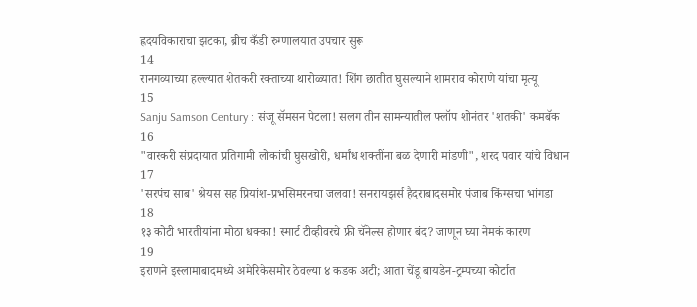ह्रदयविकाराचा झटका, ब्रीच कँडी रुग्णालयात उपचार सुरू
14
रानगव्याच्या हल्ल्यात शेतकरी रक्ताच्या थारोळ्यात! शिंग छातीत घुसल्याने शामराव कोराणे यांचा मृत्यू
15
Sanju Samson Century : संजू सॅमसन पेटला! सलग तीन सामन्यातील फ्लॉप शोनंतर 'शतकी' कमबॅक
16
"वारकरी संप्रदायात प्रतिगामी लोकांची घुसखोरी, धर्मांध शक्तींना बळ देणारी मांडणी", शरद पवार यांचे विधान
17
'सरपंच साब' श्रेयस सह प्रियांश-प्रभसिमरनचा जलवा! सनरायझर्स हैदराबादसमोर पंजाब किंग्सचा भांगडा
18
१३ कोटी भारतीयांना मोठा धक्का! स्मार्ट टीव्हीवरचे फ्री चॅनेल्स होणार बंद? जाणून घ्या नेमकं कारण
19
इराणने इस्लामाबादमध्ये अमेरिकेसमोर ठेवल्या ४ कडक अटी; आता चेंडू बायडेन-ट्रम्पच्या कोर्टात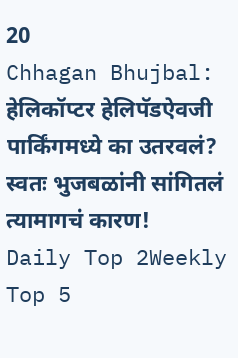20
Chhagan Bhujbal: हेलिकॉप्टर हेलिपॅडऐवजी पार्किंगमध्ये का उतरवलं? स्वतः भुजबळांनी सांगितलं त्यामागचं कारण!
Daily Top 2Weekly Top 5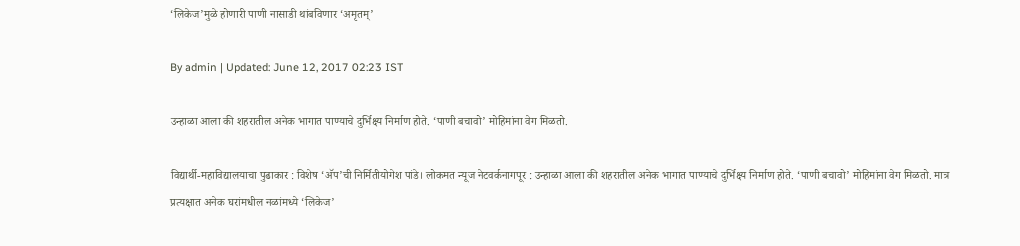‘लिकेज’मुळे होणारी पाणी नासाडी थांबविणार ‘अमृतम्’

By admin | Updated: June 12, 2017 02:23 IST

उन्हाळा आला की शहरातील अनेक भागात पाण्याचे दुर्भिक्ष्य निर्माण होते. ‘पाणी बचावो’ मोहिमांना वेग मिळतो.

विद्यार्थी-महाविद्यालयाचा पुढाकार : विशेष ‘अ‍ॅप’ची निर्मितीयोगेश पांडे। लोकमत न्यूज नेटवर्कनागपूर : उन्हाळा आला की शहरातील अनेक भागात पाण्याचे दुर्भिक्ष्य निर्माण होते. ‘पाणी बचावो’ मोहिमांना वेग मिळतो. मात्र प्रत्यक्षात अनेक घरांमधील नळांमध्ये ‘लिकेज’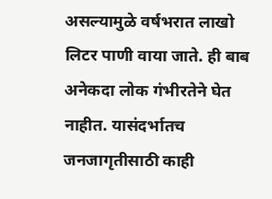असल्यामुळे वर्षभरात लाखो लिटर पाणी वाया जाते. ही बाब अनेकदा लोक गंभीरतेने घेत नाहीत. यासंदर्भातच जनजागृतीसाठी काही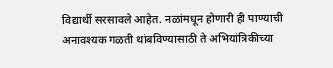विद्यार्थी सरसावले आहेत. नळांमधून होणारी ही पाण्याची अनावश्यक गळती थांबविण्यासाठी ते अभियांत्रिकीच्या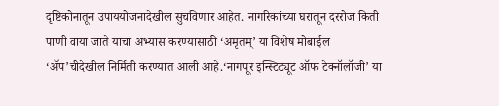दृष्टिकोनातून उपाययोजनादेखील सुचविणार आहेत. नागरिकांच्या घरातून दररोज किती पाणी वाया जाते याचा अभ्यास करण्यासाठी ‘अमृतम्’ या विशेष मोबाईल ‘अ‍ॅप’चीदेखील निर्मिती करण्यात आली आहे.‘नागपूर इन्स्टिट्यूट ऑफ टेक्नॉलॉजी’ या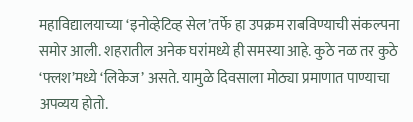महाविद्यालयाच्या ‘इनोव्हेटिव्ह सेल’तर्फे हा उपक्रम राबविण्याची संकल्पना समोर आली. शहरातील अनेक घरांमध्ये ही समस्या आहे. कुठे नळ तर कुठे ‘फ्लश’मध्ये ‘लिकेज’ असते. यामुळे दिवसाला मोठ्या प्रमाणात पाण्याचा अपव्यय होतो.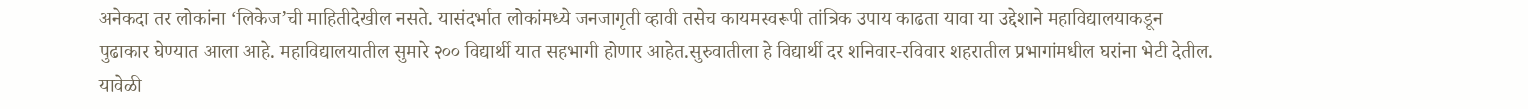अनेकदा तर लोकांना ‘लिकेज’ची माहितीदेखील नसते. यासंदर्भात लोकांमध्ये जनजागृती व्हावी तसेच कायमस्वरूपी तांत्रिक उपाय काढता यावा या उद्देशाने महाविद्यालयाकडून पुढाकार घेण्यात आला आहे. महाविद्यालयातील सुमारे २०० विद्यार्थी यात सहभागी होणार आहेत.सुरुवातीला हे विद्यार्थी दर शनिवार-रविवार शहरातील प्रभागांमधील घरांना भेटी देतील. यावेळी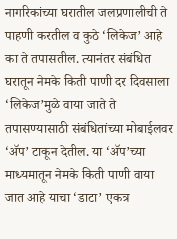नागरिकांच्या घरातील जलप्रणालीची ते पाहणी करतील व कुठे ‘लिकेज’ आहे का ते तपासतील. त्यानंतर संबंधित घरातून नेमके किती पाणी दर दिवसाला ‘लिकेज’मुळे वाया जाते ते तपासण्यासाठी संबंधितांच्या मोबाईलवर ‘अ‍ॅप’ टाकून देतील. या ‘अ‍ॅप’च्या माध्यमातून नेमके किती पाणी वाया जात आहे याचा ‘डाटा’ एकत्र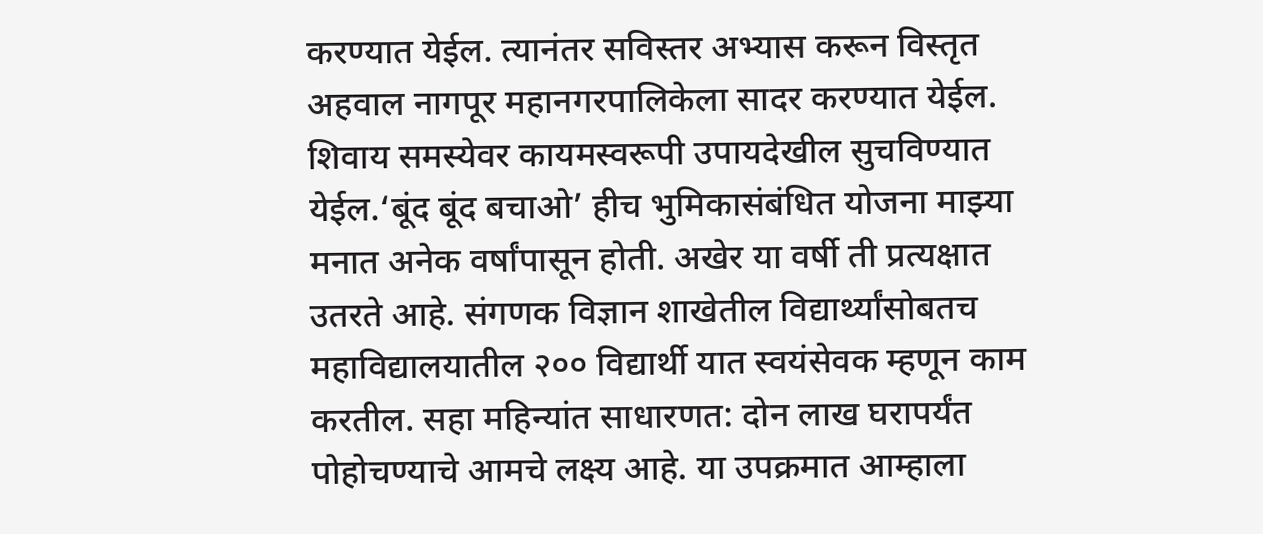करण्यात येईल. त्यानंतर सविस्तर अभ्यास करून विस्तृत अहवाल नागपूर महानगरपालिकेला सादर करण्यात येईल. शिवाय समस्येवर कायमस्वरूपी उपायदेखील सुचविण्यात येईल.‘बूंद बूंद बचाओ’ हीच भुमिकासंबंधित योजना माझ्या मनात अनेक वर्षांपासून होती. अखेर या वर्षी ती प्रत्यक्षात उतरते आहे. संगणक विज्ञान शाखेतील विद्यार्थ्यांसोबतच महाविद्यालयातील २०० विद्यार्थी यात स्वयंसेवक म्हणून काम करतील. सहा महिन्यांत साधारणत: दोन लाख घरापर्यंत पोहोचण्याचे आमचे लक्ष्य आहे. या उपक्रमात आम्हाला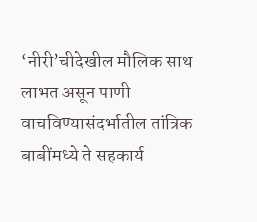‘नीरी’चीदेखील मौलिक साथ लाभत असून पाणी वाचविण्यासंदर्भातील तांत्रिक बाबींमध्ये ते सहकार्य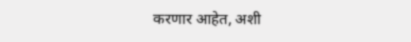करणार आहेत, अशी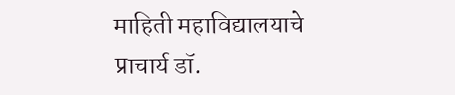माहिती महाविद्यालयाचे प्राचार्य डॉ.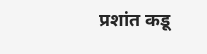प्रशांत कडू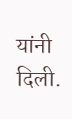यांनी दिली.